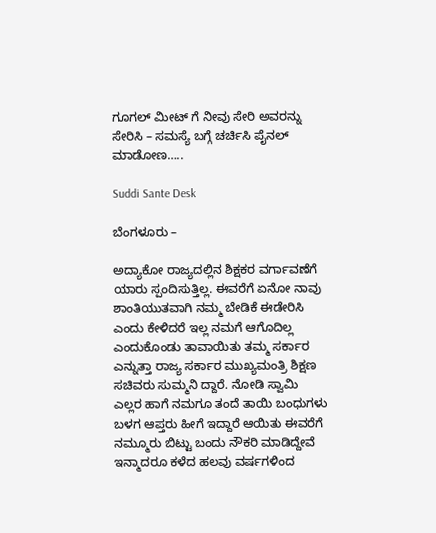ಗೂಗಲ್ ಮೀಟ್ ಗೆ ನೀವು ಸೇರಿ ಅವರನ್ನು ಸೇರಿಸಿ – ಸಮಸ್ಯೆ ಬಗ್ಗೆ ಚರ್ಚಿಸಿ ಪೈನಲ್ ಮಾಡೋಣ…..

Suddi Sante Desk

ಬೆಂಗಳೂರು –

ಅದ್ಯಾಕೋ ರಾಜ್ಯದಲ್ಲಿನ ಶಿಕ್ಷಕರ ವರ್ಗಾವಣೆಗೆ ಯಾರು ಸ್ಪಂದಿಸುತ್ತಿಲ್ಲ. ಈವರೆಗೆ ಏನೋ ನಾವು ಶಾಂತಿಯುತವಾಗಿ ನಮ್ಮ ಬೇಡಿಕೆ ಈಡೇರಿಸಿ ಎಂದು ಕೇಳಿದರೆ ಇಲ್ಲ ನಮಗೆ ಆಗೊದಿಲ್ಲ ಎಂದುಕೊಂಡು ತಾವಾಯಿತು ತಮ್ಮ ಸರ್ಕಾರ ಎನ್ನುತ್ತಾ ರಾಜ್ಯ ಸರ್ಕಾರ ಮುಖ್ಯಮಂತ್ರಿ ಶಿಕ್ಷಣ ಸಚಿವರು ಸುಮ್ಮನಿ ದ್ದಾರೆ. ನೋಡಿ ಸ್ವಾಮಿ ಎಲ್ಲರ ಹಾಗೆ ನಮಗೂ ತಂದೆ ತಾಯಿ ಬಂಧುಗಳು ಬಳಗ ಆಪ್ತರು ಹೀಗೆ ಇದ್ದಾರೆ ಆಯಿತು ಈವರೆಗೆ ನಮ್ಮೂರು ಬಿಟ್ಟು ಬಂದು ನೌಕರಿ ಮಾಡಿದ್ದೇವೆ ಇನ್ಮಾದರೂ ಕಳೆದ ಹಲವು ವರ್ಷಗಳಿಂದ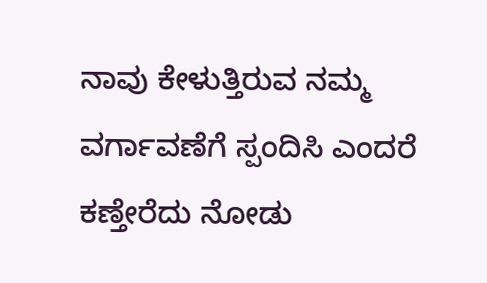ನಾವು ಕೇಳುತ್ತಿರುವ ನಮ್ಮ ವರ್ಗಾವಣೆಗೆ ಸ್ಪಂದಿಸಿ ಎಂದರೆ ಕಣ್ತೇರೆದು ನೋಡು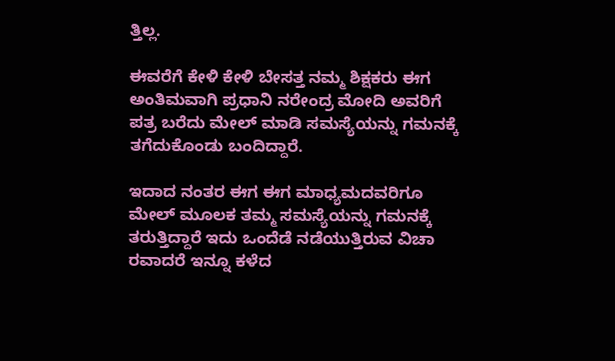ತ್ತಿಲ್ಲ.

ಈವರೆಗೆ ಕೇಳಿ ಕೇಳಿ ಬೇಸತ್ತ ನಮ್ಮ ಶಿಕ್ಷಕರು ಈಗ ಅಂತಿಮವಾಗಿ ಪ್ರಧಾನಿ ನರೇಂದ್ರ ಮೋದಿ ಅವರಿಗೆ ಪತ್ರ ಬರೆದು ಮೇಲ್ ಮಾಡಿ ಸಮಸ್ಯೆಯನ್ನು ಗಮನಕ್ಕೆ ತಗೆದುಕೊಂಡು ಬಂದಿದ್ದಾರೆ.

ಇದಾದ ನಂತರ ಈಗ ಈಗ ಮಾಧ್ಯಮದವರಿಗೂ ಮೇಲ್ ಮೂಲಕ ತಮ್ಮ ಸಮಸ್ಯೆಯನ್ನು ಗಮನಕ್ಕೆ ತರುತ್ತಿದ್ದಾರೆ ಇದು ಒಂದೆಡೆ ನಡೆಯುತ್ತಿರುವ ವಿಚಾ ರವಾದರೆ ಇನ್ನೂ ಕಳೆದ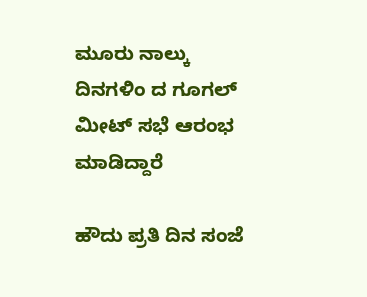ಮೂರು ನಾಲ್ಕು ದಿನಗಳಿಂ ದ ಗೂಗಲ್ ಮೀಟ್ ಸಭೆ ಆರಂಭ ಮಾಡಿದ್ದಾರೆ

ಹೌದು ಪ್ರತಿ ದಿನ ಸಂಜೆ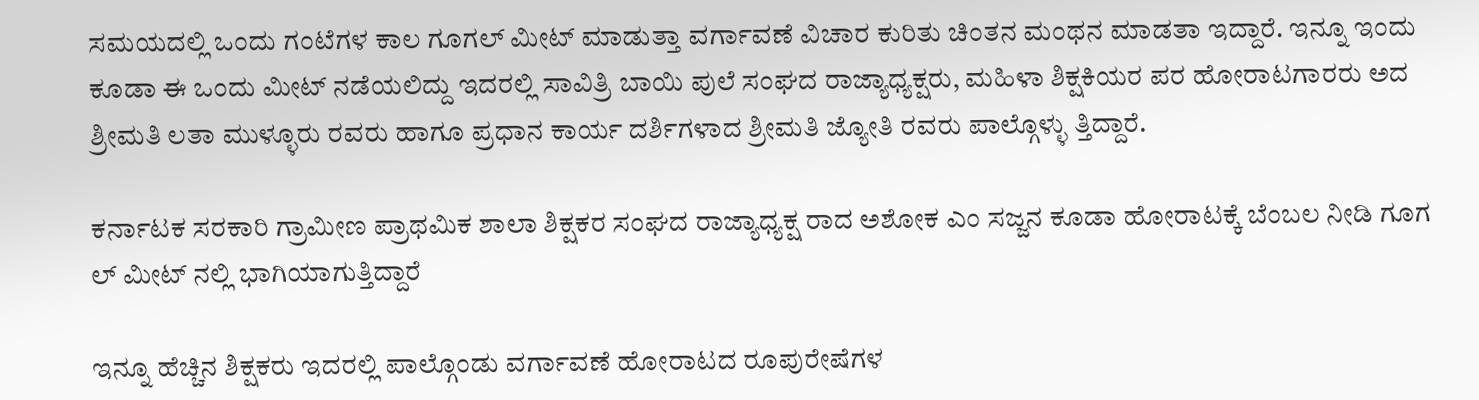ಸಮಯದಲ್ಲಿ ಒಂದು ಗಂಟೆಗಳ ಕಾಲ ಗೂಗಲ್ ಮೀಟ್ ಮಾಡುತ್ತಾ ವರ್ಗಾವಣೆ ವಿಚಾರ ಕುರಿತು ಚಿಂತನ ಮಂಥನ ಮಾಡತಾ ಇದ್ದಾರೆ. ಇನ್ನೂ ಇಂದು ಕೂಡಾ ಈ ಒಂದು ಮೀಟ್ ನಡೆಯಲಿದ್ದು ಇದರಲ್ಲಿ ಸಾವಿತ್ರಿ ಬಾಯಿ ಪುಲೆ ಸಂಘದ ರಾಜ್ಯಾಧ್ಯಕ್ಷರು, ಮಹಿಳಾ ಶಿಕ್ಷಕಿಯರ ಪರ ಹೋರಾಟಗಾರರು ಅದ ಶ್ರೀಮತಿ ಲತಾ ಮುಳ್ಳೂರು ರವರು ಹಾಗೂ ಪ್ರಧಾನ ಕಾರ್ಯ ದರ್ಶಿಗಳಾದ ಶ್ರೀಮತಿ ಜ್ಯೋತಿ ರವರು ಪಾಲ್ಗೊಳ್ಳು ತ್ತಿದ್ದಾರೆ.

ಕರ್ನಾಟಕ ಸರಕಾರಿ ಗ್ರಾಮೀಣ ಪ್ರಾಥಮಿಕ ಶಾಲಾ ಶಿಕ್ಷಕರ ಸಂಘದ ರಾಜ್ಯಾಧ್ಯಕ್ಷ ರಾದ ಅಶೋಕ ಎಂ ಸಜ್ಜನ ಕೂಡಾ ಹೋರಾಟಕ್ಕೆ ಬೆಂಬಲ ನೀಡಿ ಗೂಗ ಲ್ ಮೀಟ್ ನಲ್ಲಿ ಭಾಗಿಯಾಗುತ್ತಿದ್ದಾರೆ

ಇನ್ನೂ ಹೆಚ್ಚಿನ ಶಿಕ್ಷಕರು ಇದರಲ್ಲಿ ಪಾಲ್ಗೊಂಡು ವರ್ಗಾವಣೆ ಹೋರಾಟದ ರೂಪುರೇಷೆಗಳ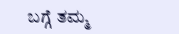ಬಗ್ಗೆ ತಮ್ಮ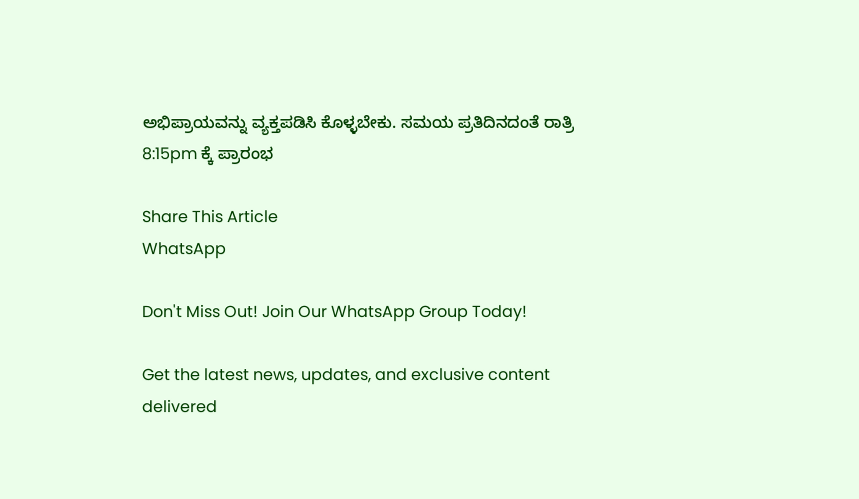ಅಭಿಪ್ರಾಯವನ್ನು ವ್ಯಕ್ತಪಡಿಸಿ ಕೊಳ್ಳಬೇಕು. ಸಮಯ ಪ್ರತಿದಿನದಂತೆ ರಾತ್ರಿ 8:15pm ಕ್ಕೆ ಪ್ರಾರಂಭ

Share This Article
WhatsApp

Don't Miss Out! Join Our WhatsApp Group Today!

Get the latest news, updates, and exclusive content delivered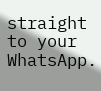straight to your WhatsApp.